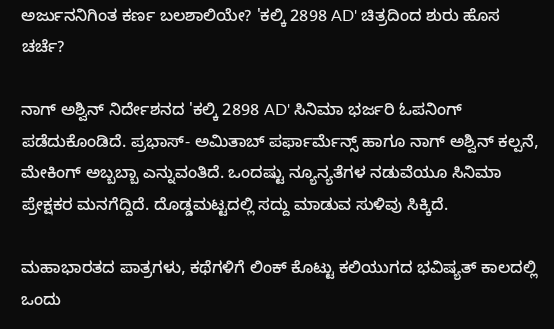ಅರ್ಜುನನಿಗಿಂತ ಕರ್ಣ ಬಲಶಾಲಿಯೇ? 'ಕಲ್ಕಿ 2898 AD' ಚಿತ್ರದಿಂದ ಶುರು ಹೊಸ ಚರ್ಚೆ?

ನಾಗ್‌ ಅಶ್ವಿನ್ ನಿರ್ದೇಶನದ 'ಕಲ್ಕಿ 2898 AD' ಸಿನಿಮಾ ಭರ್ಜರಿ ಓಪನಿಂಗ್ ಪಡೆದುಕೊಂಡಿದೆ. ಪ್ರಭಾಸ್- ಅಮಿತಾಬ್ ಪರ್ಫಾರ್ಮೆನ್ಸ್ ಹಾಗೂ ನಾಗ್ ಅಶ್ವಿನ್ ಕಲ್ಪನೆ, ಮೇಕಿಂಗ್ ಅಬ್ಬಬ್ಬಾ ಎನ್ನುವಂತಿದೆ. ಒಂದಷ್ಟು ನ್ಯೂನ್ಯತೆಗಳ ನಡುವೆಯೂ ಸಿನಿಮಾ ಪ್ರೇಕ್ಷಕರ ಮನಗೆದ್ದಿದೆ. ದೊಡ್ಡಮಟ್ಟದಲ್ಲಿ ಸದ್ದು ಮಾಡುವ ಸುಳಿವು ಸಿಕ್ಕಿದೆ.

ಮಹಾಭಾರತದ ಪಾತ್ರಗಳು, ಕಥೆಗಳಿಗೆ ಲಿಂಕ್ ಕೊಟ್ಟು ಕಲಿಯುಗದ ಭವಿಷ್ಯತ್ ಕಾಲದಲ್ಲಿ ಒಂದು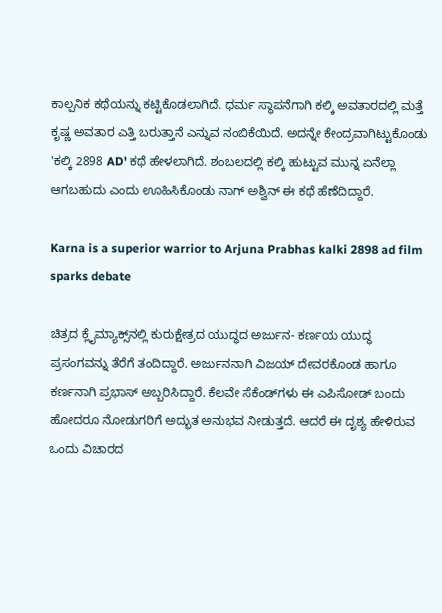ಕಾಲ್ಪನಿಕ ಕಥೆಯನ್ನು ಕಟ್ಟಿಕೊಡಲಾಗಿದೆ. ಧರ್ಮ ಸ್ಥಾಪನೆಗಾಗಿ ಕಲ್ಕಿ ಅವತಾರದಲ್ಲಿ ಮತ್ತೆ ಕೃಷ್ಣ ಅವತಾರ ಎತ್ತಿ ಬರುತ್ತಾನೆ ಎನ್ನುವ ನಂಬಿಕೆಯಿದೆ. ಅದನ್ನೇ ಕೇಂದ್ರವಾಗಿಟ್ಟುಕೊಂಡು 'ಕಲ್ಕಿ 2898 AD' ಕಥೆ ಹೇಳಲಾಗಿದೆ. ಶಂಬಲದಲ್ಲಿ ಕಲ್ಕಿ ಹುಟ್ಟುವ ಮುನ್ನ ಏನೆಲ್ಲಾ ಆಗಬಹುದು ಎಂದು ಊಹಿಸಿಕೊಂಡು ನಾಗ್‌ ಅಶ್ವಿನ್ ಈ ಕಥೆ ಹೆಣೆದಿದ್ದಾರೆ.

Karna is a superior warrior to Arjuna Prabhas kalki 2898 ad film sparks debate

ಚಿತ್ರದ ಕ್ಲೈಮ್ಯಾಕ್ಸ್‌ನಲ್ಲಿ ಕುರುಕ್ಷೇತ್ರದ ಯುದ್ಧದ ಅರ್ಜುನ- ಕರ್ಣಯ ಯುದ್ಧ ಪ್ರಸಂಗವನ್ನು ತೆರೆಗೆ ತಂದಿದ್ದಾರೆ. ಅರ್ಜುನನಾಗಿ ವಿಜಯ್ ದೇವರಕೊಂಡ ಹಾಗೂ ಕರ್ಣನಾಗಿ ಪ್ರಭಾಸ್ ಅಬ್ಬರಿಸಿದ್ದಾರೆ. ಕೆಲವೇ ಸೆಕೆಂಡ್‌ಗಳು ಈ ಎಪಿಸೋಡ್ ಬಂದು ಹೋದರೂ ನೋಡುಗರಿಗೆ ಅದ್ಭುತ ಅನುಭವ ನೀಡುತ್ತದೆ. ಆದರೆ ಈ ದೃಶ್ಯ ಹೇಳಿರುವ ಒಂದು ವಿಚಾರದ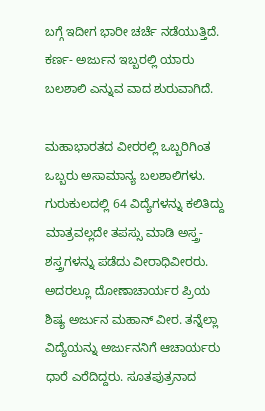ಬಗ್ಗೆ ಇದೀಗ ಭಾರೀ ಚರ್ಚೆ ನಡೆಯುತ್ತಿದೆ. ಕರ್ಣ- ಅರ್ಜುನ ಇಬ್ಬರಲ್ಲಿ ಯಾರು ಬಲಶಾಲಿ ಎನ್ನುವ ವಾದ ಶುರುವಾಗಿದೆ.

ಮಹಾಭಾರತದ ವೀರರಲ್ಲಿ ಒಬ್ಬರಿಗಿಂತ ಒಬ್ಬರು ಅಸಾಮಾನ್ಯ ಬಲಶಾಲಿಗಳು. ಗುರುಕುಲದಲ್ಲಿ 64 ವಿದ್ಯೆಗಳನ್ನು ಕಲಿತಿದ್ದು ಮಾತ್ರವಲ್ಲದೇ ತಪಸ್ಸು ಮಾಡಿ ಅಸ್ತ್ರ-ಶಸ್ತ್ರಗಳನ್ನು ಪಡೆದು ವೀರಾಧಿವೀರರು. ಅದರಲ್ಲೂ ದೋಣಾಚಾರ್ಯರ ಪ್ರಿಯ ಶಿಷ್ಯ ಅರ್ಜುನ ಮಹಾನ್ ವೀರ. ತನ್ನೆಲ್ಲಾ ವಿದ್ಯೆಯನ್ನು ಅರ್ಜುನನಿಗೆ ಆಚಾರ್ಯರು ಧಾರೆ ಎರೆದಿದ್ದರು. ಸೂತಪುತ್ರನಾದ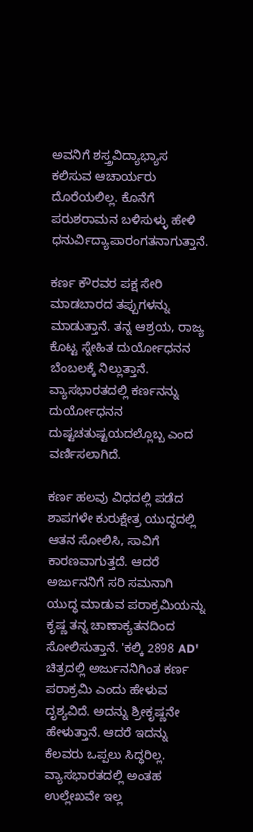ಅವನಿಗೆ ಶಸ್ತ್ರವಿದ್ಯಾಭ್ಯಾಸ ಕಲಿಸುವ ಆಚಾರ್ಯರು ದೊರೆಯಲಿಲ್ಲ. ಕೊನೆಗೆ ಪರುಶರಾಮನ ಬಳಿಸುಳ್ಳು ಹೇಳಿ ಧನುರ್ವಿದ್ಯಾಪಾರಂಗತನಾಗುತ್ತಾನೆ.

ಕರ್ಣ ಕೌರವರ ಪಕ್ಷ ಸೇರಿ ಮಾಡಬಾರದ ತಪ್ಪುಗಳನ್ನು ಮಾಡುತ್ತಾನೆ. ತನ್ನ ಆಶ್ರಯ, ರಾಜ್ಯ ಕೊಟ್ಟ ಸ್ನೇಹಿತ ದುರ್ಯೋಧನನ ಬೆಂಬಲಕ್ಕೆ ನಿಲ್ಲುತ್ತಾನೆ. ವ್ಯಾಸಭಾರತದಲ್ಲಿ ಕರ್ಣನನ್ನು ದುರ್ಯೋಧನನ ದುಷ್ಟಚತುಷ್ಟಯದಲ್ಲೊಬ್ಬ ಎಂದ ವರ್ಣಿಸಲಾಗಿದೆ.

ಕರ್ಣ ಹಲವು ವಿಧದಲ್ಲಿ ಪಡೆದ ಶಾಪಗಳೇ ಕುರುಕ್ಷೇತ್ರ ಯುದ್ಧದಲ್ಲಿ ಆತನ ಸೋಲಿಸಿ, ಸಾವಿಗೆ ಕಾರಣವಾಗುತ್ತದೆ. ಆದರೆ ಅರ್ಜುನನಿಗೆ ಸರಿ ಸಮನಾಗಿ ಯುದ್ಧ ಮಾಡುವ ಪರಾಕ್ರಮಿಯನ್ನು ಕೃಷ್ಣ ತನ್ನ ಚಾಣಾಕ್ಯತನದಿಂದ ಸೋಲಿಸುತ್ತಾನೆ. 'ಕಲ್ಕಿ 2898 AD' ಚಿತ್ರದಲ್ಲಿ ಅರ್ಜುನನಿಗಿಂತ ಕರ್ಣ ಪರಾಕ್ರಮಿ ಎಂದು ಹೇಳುವ ದೃಶ್ಯವಿದೆ. ಅದನ್ನು ಶ್ರೀಕೃಷ್ಣನೇ ಹೇಳುತ್ತಾನೆ. ಆದರೆ ಇದನ್ನು ಕೆಲವರು ಒಪ್ಪಲು ಸಿದ್ಧರಿಲ್ಲ. ವ್ಯಾಸಭಾರತದಲ್ಲಿ ಅಂತಹ ಉಲ್ಲೇಖವೇ ಇಲ್ಲ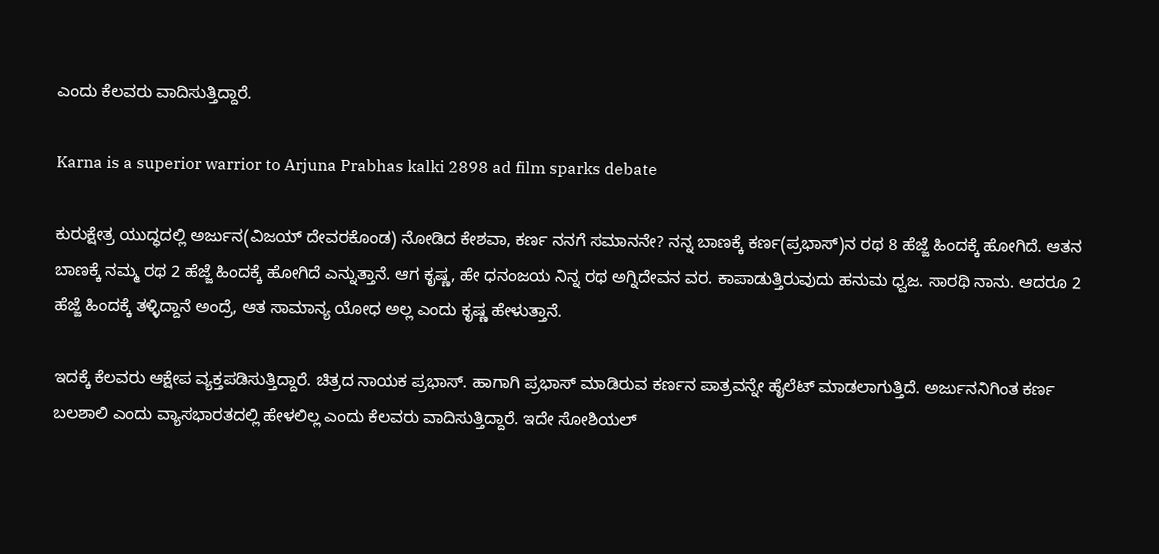ಎಂದು ಕೆಲವರು ವಾದಿಸುತ್ತಿದ್ದಾರೆ.

Karna is a superior warrior to Arjuna Prabhas kalki 2898 ad film sparks debate

ಕುರುಕ್ಷೇತ್ರ ಯುದ್ಧದಲ್ಲಿ ಅರ್ಜುನ(ವಿಜಯ್ ದೇವರಕೊಂಡ) ನೋಡಿದ ಕೇಶವಾ, ಕರ್ಣ ನನಗೆ ಸಮಾನನೇ? ನನ್ನ ಬಾಣಕ್ಕೆ ಕರ್ಣ(ಪ್ರಭಾಸ್)ನ ರಥ 8 ಹೆಜ್ಜೆ ಹಿಂದಕ್ಕೆ ಹೋಗಿದೆ. ಆತನ ಬಾಣಕ್ಕೆ ನಮ್ಮ ರಥ 2 ಹೆಜ್ಜೆ ಹಿಂದಕ್ಕೆ ಹೋಗಿದೆ ಎನ್ನುತ್ತಾನೆ. ಆಗ ಕೃಷ್ಣ, ಹೇ ಧನಂಜಯ ನಿನ್ನ ರಥ ಅಗ್ನಿದೇವನ ವರ. ಕಾಪಾಡುತ್ತಿರುವುದು ಹನುಮ ಧ್ವಜ. ಸಾರಥಿ ನಾನು. ಆದರೂ 2 ಹೆಜ್ಜೆ ಹಿಂದಕ್ಕೆ ತಳ್ಳಿದ್ದಾನೆ ಅಂದ್ರೆ, ಆತ ಸಾಮಾನ್ಯ ಯೋಧ ಅಲ್ಲ ಎಂದು ಕೃಷ್ಣ ಹೇಳುತ್ತಾನೆ.

ಇದಕ್ಕೆ ಕೆಲವರು ಆಕ್ಷೇಪ ವ್ಯಕ್ತಪಡಿಸುತ್ತಿದ್ದಾರೆ. ಚಿತ್ರದ ನಾಯಕ ಪ್ರಭಾಸ್. ಹಾಗಾಗಿ ಪ್ರಭಾಸ್ ಮಾಡಿರುವ ಕರ್ಣನ ಪಾತ್ರವನ್ನೇ ಹೈಲೆಟ್ ಮಾಡಲಾಗುತ್ತಿದೆ. ಅರ್ಜುನನಿಗಿಂತ ಕರ್ಣ ಬಲಶಾಲಿ ಎಂದು ವ್ಯಾಸಭಾರತದಲ್ಲಿ ಹೇಳಲಿಲ್ಲ ಎಂದು ಕೆಲವರು ವಾದಿಸುತ್ತಿದ್ದಾರೆ. ಇದೇ ಸೋಶಿಯಲ್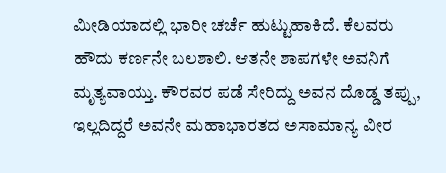ಮೀಡಿಯಾದಲ್ಲಿ ಭಾರೀ ಚರ್ಚೆ ಹುಟ್ಟುಹಾಕಿದೆ. ಕೆಲವರು ಹೌದು ಕರ್ಣನೇ ಬಲಶಾಲಿ. ಆತನೇ ಶಾಪಗಳೇ ಅವನಿಗೆ ಮೃತ್ಯವಾಯ್ತು. ಕೌರವರ ಪಡೆ ಸೇರಿದ್ದು ಅವನ ದೊಡ್ಡ ತಪ್ಪು, ಇಲ್ಲದಿದ್ದರೆ ಅವನೇ ಮಹಾಭಾರತದ ಅಸಾಮಾನ್ಯ ವೀರ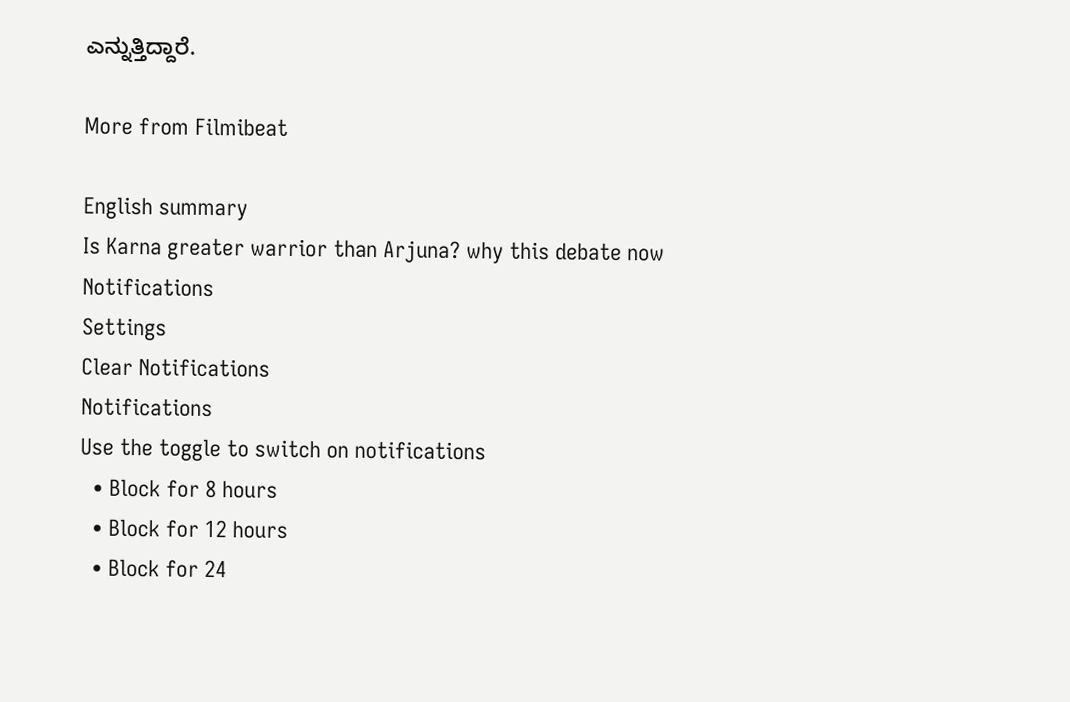ಎನ್ನುತ್ತಿದ್ದಾರೆ.

More from Filmibeat

English summary
Is Karna greater warrior than Arjuna? why this debate now
Notifications
Settings
Clear Notifications
Notifications
Use the toggle to switch on notifications
  • Block for 8 hours
  • Block for 12 hours
  • Block for 24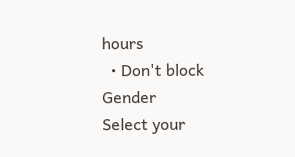hours
  • Don't block
Gender
Select your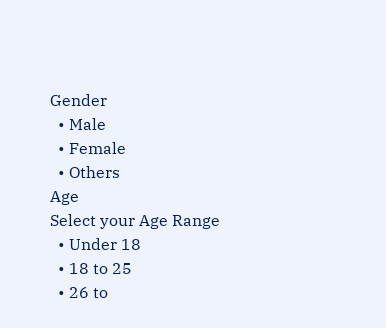Gender
  • Male
  • Female
  • Others
Age
Select your Age Range
  • Under 18
  • 18 to 25
  • 26 to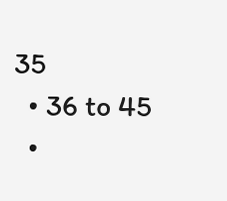35
  • 36 to 45
  •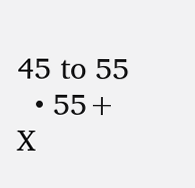45 to 55
  • 55+
X